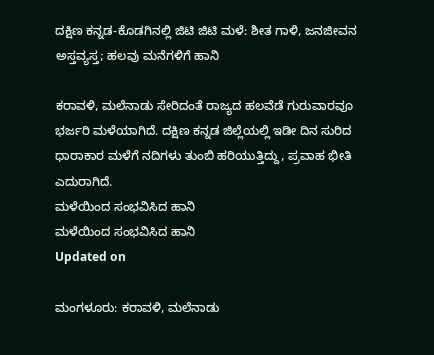ದಕ್ಷಿಣ ಕನ್ನಡ-ಕೊಡಗಿನಲ್ಲಿ ಜಿಟಿ ಜಿಟಿ ಮಳೆ: ಶೀತ ಗಾಳಿ, ಜನಜೀವನ ಅಸ್ತವ್ಯಸ್ತ; ಹಲವು ಮನೆಗಳಿಗೆ ಹಾನಿ

ಕರಾವಳಿ, ಮಲೆನಾಡು ಸೇರಿದಂತೆ ರಾಜ್ಯದ ಹಲವೆಡೆ ಗುರುವಾರವೂ ಭರ್ಜರಿ ಮಳೆಯಾಗಿದೆ. ದಕ್ಷಿಣ ಕನ್ನಡ ಜಿಲ್ಲೆಯಲ್ಲಿ ಇಡೀ ದಿನ ಸುರಿದ ಧಾರಾಕಾರ ಮಳೆಗೆ ನದಿಗಳು ತುಂಬಿ ಹರಿಯುತ್ತಿದ್ದು, ಪ್ರವಾಹ ಭೀತಿ ಎದುರಾಗಿದೆ.
ಮಳೆಯಿಂದ ಸಂಭವಿಸಿದ ಹಾನಿ
ಮಳೆಯಿಂದ ಸಂಭವಿಸಿದ ಹಾನಿ
Updated on

ಮಂಗಳೂರು: ಕರಾವಳಿ, ಮಲೆನಾಡು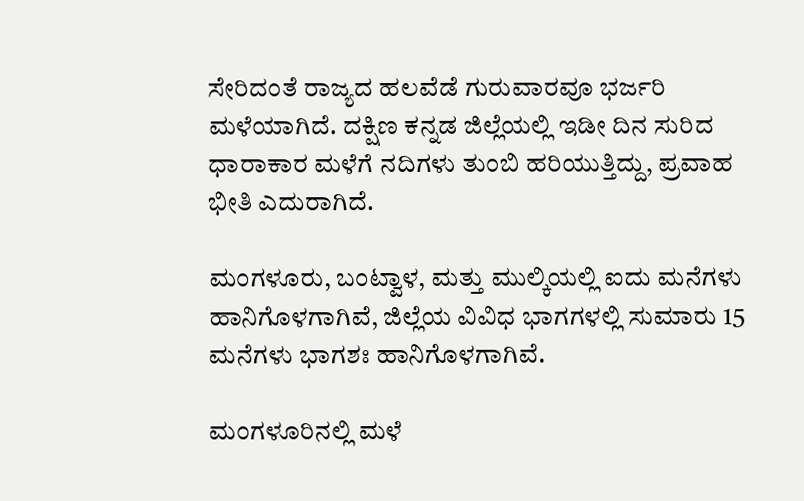ಸೇರಿದಂತೆ ರಾಜ್ಯದ ಹಲವೆಡೆ ಗುರುವಾರವೂ ಭರ್ಜರಿ ಮಳೆಯಾಗಿದೆ. ದಕ್ಷಿಣ ಕನ್ನಡ ಜಿಲ್ಲೆಯಲ್ಲಿ ಇಡೀ ದಿನ ಸುರಿದ ಧಾರಾಕಾರ ಮಳೆಗೆ ನದಿಗಳು ತುಂಬಿ ಹರಿಯುತ್ತಿದ್ದು, ಪ್ರವಾಹ ಭೀತಿ ಎದುರಾಗಿದೆ.

ಮಂಗಳೂರು, ಬಂಟ್ವಾಳ, ಮತ್ತು ಮುಲ್ಕಿಯಲ್ಲಿ ಐದು ಮನೆಗಳು ಹಾನಿಗೊಳಗಾಗಿವೆ, ಜಿಲ್ಲೆಯ ವಿವಿಧ ಭಾಗಗಳಲ್ಲಿ ಸುಮಾರು 15 ಮನೆಗಳು ಭಾಗಶಃ ಹಾನಿಗೊಳಗಾಗಿವೆ.

ಮಂಗಳೂರಿನಲ್ಲಿ ಮಳೆ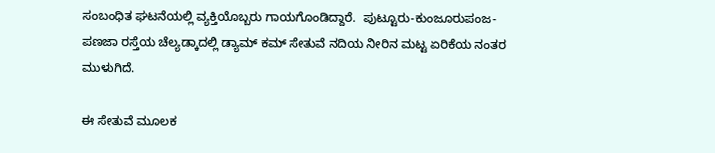ಸಂಬಂಧಿತ ಘಟನೆಯಲ್ಲಿ ವ್ಯಕ್ತಿಯೊಬ್ಬರು ಗಾಯಗೊಂಡಿದ್ದಾರೆ.  ಪುಟ್ಟೂರು-ಕುಂಜೂರುಪಂಜ-ಪಣಜಾ ರಸ್ತೆಯ ಚೆಲ್ಯಡ್ಕಾದಲ್ಲಿ ಡ್ಯಾಮ್ ಕಮ್ ಸೇತುವೆ ನದಿಯ ನೀರಿನ ಮಟ್ಟ ಏರಿಕೆಯ ನಂತರ ಮುಳುಗಿದೆ.

ಈ ಸೇತುವೆ ಮೂಲಕ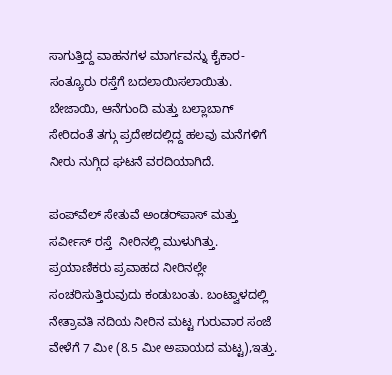ಸಾಗುತ್ತಿದ್ದ ವಾಹನಗಳ ಮಾರ್ಗವನ್ನು ಕೈಕಾರ-ಸಂತ್ಯೂರು ರಸ್ತೆಗೆ ಬದಲಾಯಿಸಲಾಯಿತು. ಬೇಜಾಯಿ, ಆನೆಗುಂದಿ ಮತ್ತು ಬಲ್ಲಾಬಾಗ್ ಸೇರಿದಂತೆ ತಗ್ಗು ಪ್ರದೇಶದಲ್ಲಿದ್ದ ಹಲವು ಮನೆಗಳಿಗೆ ನೀರು ನುಗ್ಗಿದ ಘಟನೆ ವರದಿಯಾಗಿದೆ.

ಪಂಪ್‌ವೆಲ್ ಸೇತುವೆ ಅಂಡರ್‌ಪಾಸ್ ಮತ್ತು ಸರ್ವೀಸ್ ರಸ್ತೆ  ನೀರಿನಲ್ಲಿ ಮುಳುಗಿತ್ತು. ಪ್ರಯಾಣಿಕರು ಪ್ರವಾಹದ ನೀರಿನಲ್ಲೇ ಸಂಚರಿಸುತ್ತಿರುವುದು ಕಂಡುಬಂತು. ಬಂಟ್ವಾಳದಲ್ಲಿ   ನೇತ್ರಾವತಿ ನದಿಯ ನೀರಿನ ಮಟ್ಟ ಗುರುವಾರ ಸಂಜೆ ವೇಳೆಗೆ 7 ಮೀ (8.5 ಮೀ ಅಪಾಯದ ಮಟ್ಟ),ಇತ್ತು.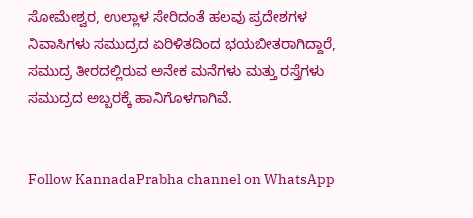ಸೋಮೇಶ್ವರ, ಉಲ್ಲಾಳ ಸೇರಿದಂತೆ ಹಲವು ಪ್ರದೇಶಗಳ ನಿವಾಸಿಗಳು ಸಮುದ್ರದ ಏರಿಳಿತದಿಂದ ಭಯಬೀತರಾಗಿದ್ದಾರೆ, ಸಮುದ್ರ ತೀರದಲ್ಲಿರುವ ಅನೇಕ ಮನೆಗಳು ಮತ್ತು ರಸ್ತೆಗಳು ಸಮುದ್ರದ ಅಬ್ಬರಕ್ಕೆ ಹಾನಿಗೊಳಗಾಗಿವೆ.


Follow KannadaPrabha channel on WhatsApp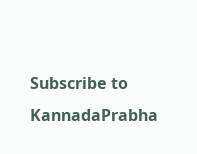Subscribe to KannadaPrabha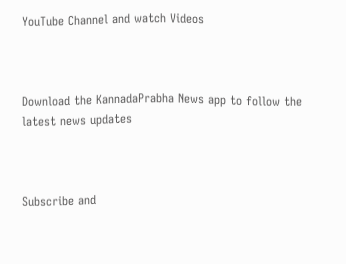YouTube Channel and watch Videos



Download the KannadaPrabha News app to follow the latest news updates



Subscribe and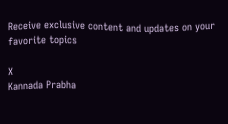Receive exclusive content and updates on your favorite topics

X
Kannada Prabha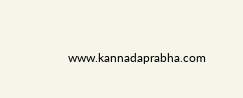www.kannadaprabha.com